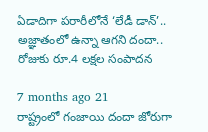ఏడాదిగా పరారీలోనే ‘లేడీ డాన్’.. అజ్ఞాతంలో ఉన్నా ఆగని దందా.. రోజుకు రూ.4 లక్షల సంపాదన

7 months ago 21
రాష్ట్రంలో గంజాయి దందా జోరుగా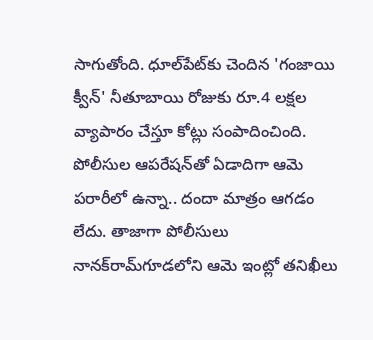సాగుతోంది. ధూల్‌పేట్‌కు చెందిన 'గంజాయి క్వీన్' నీతూబాయి రోజుకు రూ.4 లక్షల వ్యాపారం చేస్తూ కోట్లు సంపాదించింది. పోలీసుల ఆపరేషన్‌తో ఏడాదిగా ఆమె పరారీలో ఉన్నా.. దందా మాత్రం ఆగడం లేదు. తాజాగా పోలీసులు నానక్‌రామ్‌గూడలోని ఆమె ఇంట్లో తనిఖీలు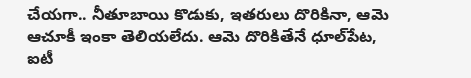చేయగా.. నీతూబాయి కొడుకు, ఇతరులు దొరికినా, ఆమె ఆచూకీ ఇంకా తెలియలేదు. ఆమె దొరికితేనే ధూల్‌పేట, ఐటీ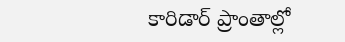కారిడార్ ప్రాంతాల్లో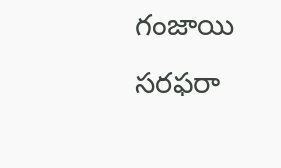గంజాయి సరఫరా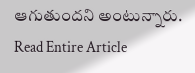ఆగుతుందని అంటున్నారు.
Read Entire Article